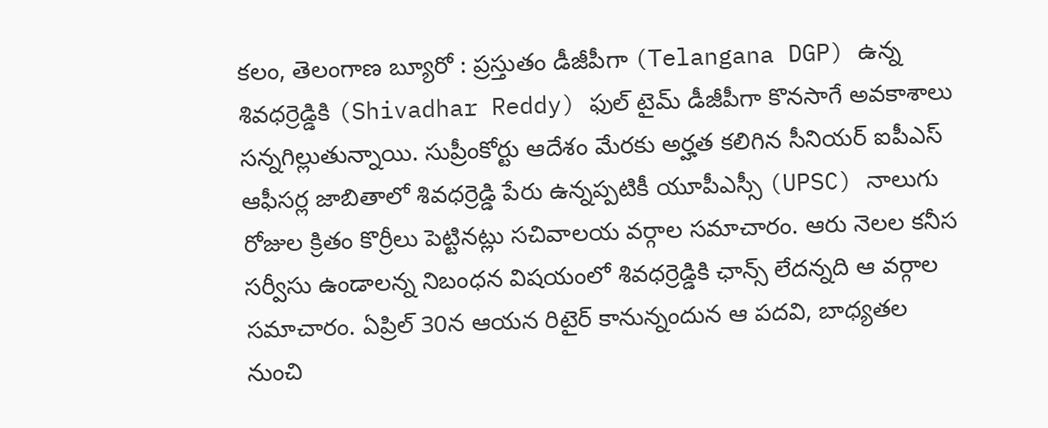కలం, తెలంగాణ బ్యూరో : ప్రస్తుతం డీజీపీగా (Telangana DGP) ఉన్న శివధర్రెడ్డికి (Shivadhar Reddy) ఫుల్ టైమ్ డీజీపీగా కొనసాగే అవకాశాలు సన్నగిల్లుతున్నాయి. సుప్రీంకోర్టు ఆదేశం మేరకు అర్హత కలిగిన సీనియర్ ఐపీఎస్ ఆఫీసర్ల జాబితాలో శివధర్రెడ్డి పేరు ఉన్నప్పటికీ యూపీఎస్సీ (UPSC) నాలుగు రోజుల క్రితం కొర్రీలు పెట్టినట్లు సచివాలయ వర్గాల సమాచారం. ఆరు నెలల కనీస సర్వీసు ఉండాలన్న నిబంధన విషయంలో శివధర్రెడ్డికి ఛాన్స్ లేదన్నది ఆ వర్గాల సమాచారం. ఏప్రిల్ 30న ఆయన రిటైర్ కానున్నందున ఆ పదవి, బాధ్యతల నుంచి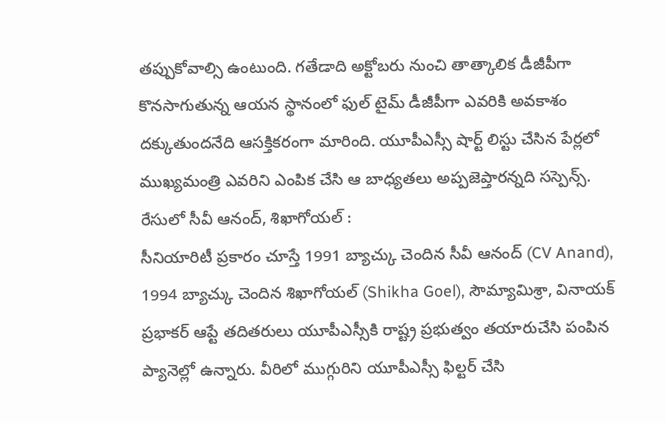తప్పుకోవాల్సి ఉంటుంది. గతేడాది అక్టోబరు నుంచి తాత్కాలిక డీజీపీగా కొనసాగుతున్న ఆయన స్థానంలో ఫుల్ టైమ్ డీజీపీగా ఎవరికి అవకాశం దక్కుతుందనేది ఆసక్తికరంగా మారింది. యూపీఎస్సీ షార్ట్ లిస్టు చేసిన పేర్లలో ముఖ్యమంత్రి ఎవరిని ఎంపిక చేసి ఆ బాధ్యతలు అప్పజెప్తారన్నది సస్పెన్స్.
రేసులో సీవీ ఆనంద్, శిఖాగోయల్ :
సీనియారిటీ ప్రకారం చూస్తే 1991 బ్యాచ్కు చెందిన సీవీ ఆనంద్ (CV Anand), 1994 బ్యాచ్కు చెందిన శిఖాగోయల్ (Shikha Goel), సౌమ్యామిశ్రా, వినాయక్ ప్రభాకర్ ఆప్టే తదితరులు యూపీఎస్సీకి రాష్ట్ర ప్రభుత్వం తయారుచేసి పంపిన ప్యానెల్లో ఉన్నారు. వీరిలో ముగ్గురిని యూపీఎస్సీ ఫిల్టర్ చేసి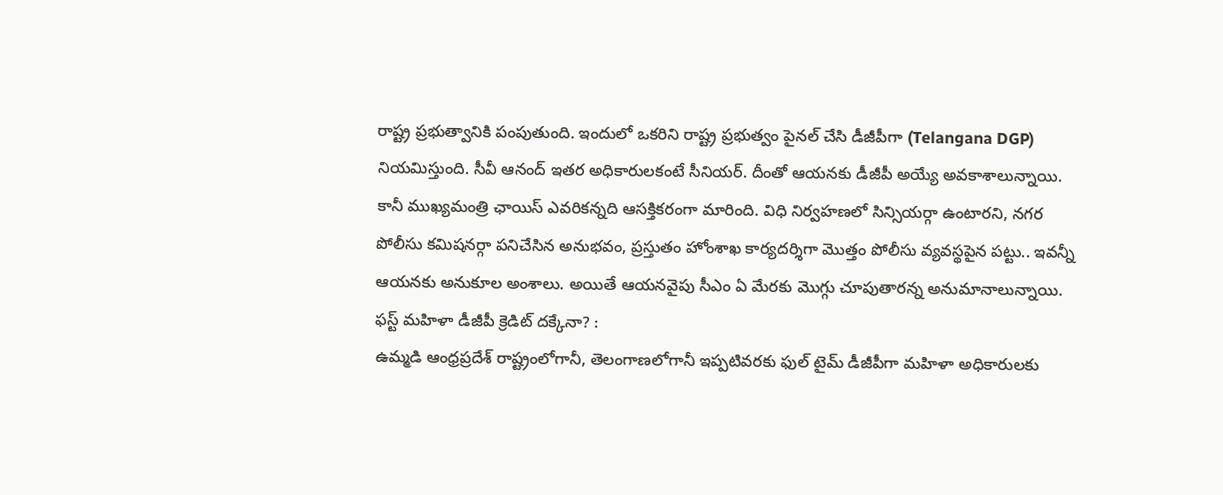రాష్ట్ర ప్రభుత్వానికి పంపుతుంది. ఇందులో ఒకరిని రాష్ట్ర ప్రభుత్వం పైనల్ చేసి డీజీపీగా (Telangana DGP) నియమిస్తుంది. సీవీ ఆనంద్ ఇతర అధికారులకంటే సీనియర్. దీంతో ఆయనకు డీజీపీ అయ్యే అవకాశాలున్నాయి. కానీ ముఖ్యమంత్రి ఛాయిస్ ఎవరికన్నది ఆసక్తికరంగా మారింది. విధి నిర్వహణలో సిన్సియర్గా ఉంటారని, నగర పోలీసు కమిషనర్గా పనిచేసిన అనుభవం, ప్రస్తుతం హోంశాఖ కార్యదర్శిగా మొత్తం పోలీసు వ్యవస్థపైన పట్టు.. ఇవన్నీ ఆయనకు అనుకూల అంశాలు. అయితే ఆయనవైపు సీఎం ఏ మేరకు మొగ్గు చూపుతారన్న అనుమానాలున్నాయి.
ఫస్ట్ మహిళా డీజీపీ క్రెడిట్ దక్కేనా? :
ఉమ్మడి ఆంధ్రప్రదేశ్ రాష్ట్రంలోగానీ, తెలంగాణలోగానీ ఇప్పటివరకు ఫుల్ టైమ్ డీజీపీగా మహిళా అధికారులకు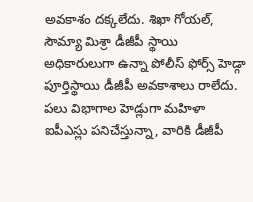అవకాశం దక్కలేదు. శిఖా గోయల్, సౌమ్యా మిశ్రా డీజీపీ స్థాయి అధికారులుగా ఉన్నా పోలీస్ ఫోర్స్ హెడ్గా పూర్తిస్థాయి డీజీపీ అవకాశాలు రాలేదు. పలు విభాగాల హెడ్లుగా మహిళా ఐపీఎస్లు పనిచేస్తున్నా, వారికి డీజీపీ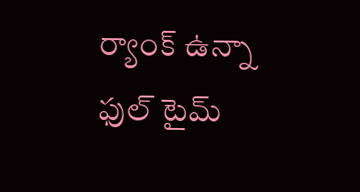ర్యాంక్ ఉన్నా ఫుల్ టైమ్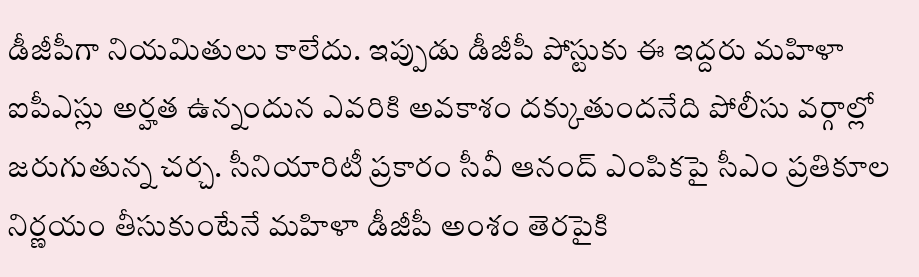డీజీపీగా నియమితులు కాలేదు. ఇప్పుడు డీజీపీ పోస్టుకు ఈ ఇద్దరు మహిళా ఐపీఎస్లు అర్హత ఉన్నందున ఎవరికి అవకాశం దక్కుతుందనేది పోలీసు వర్గాల్లో జరుగుతున్న చర్చ. సీనియారిటీ ప్రకారం సీవీ ఆనంద్ ఎంపికపై సీఎం ప్రతికూల నిర్ణయం తీసుకుంటేనే మహిళా డీజీపీ అంశం తెరపైకి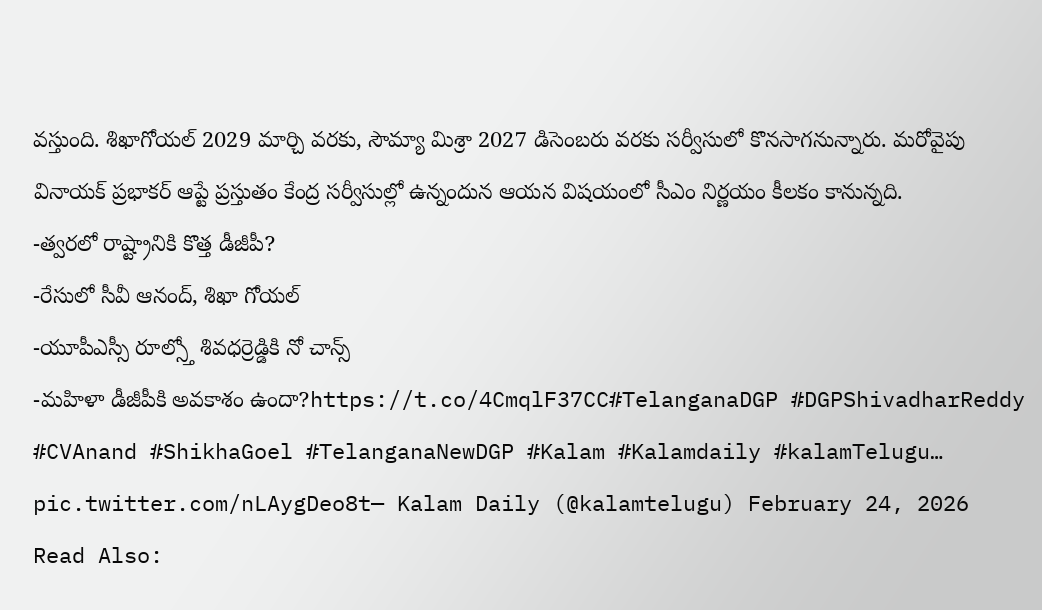వస్తుంది. శిఖాగోయల్ 2029 మార్చి వరకు, సౌమ్యా మిశ్రా 2027 డిసెంబరు వరకు సర్వీసులో కొనసాగనున్నారు. మరోవైపు వినాయక్ ప్రభాకర్ ఆప్టే ప్రస్తుతం కేంద్ర సర్వీసుల్లో ఉన్నందున ఆయన విషయంలో సీఎం నిర్ణయం కీలకం కానున్నది.
-త్వరలో రాష్ట్రానికి కొత్త డీజీపీ?
-రేసులో సీవీ ఆనంద్, శిఖా గోయల్
-యూపీఎస్సీ రూల్స్తో శివధర్రెడ్డికి నో చాన్స్
-మహిళా డీజీపీకి అవకాశం ఉందా?https://t.co/4CmqlF37CC#TelanganaDGP #DGPShivadharReddy #CVAnand #ShikhaGoel #TelanganaNewDGP #Kalam #Kalamdaily #kalamTelugu… pic.twitter.com/nLAygDeo8t— Kalam Daily (@kalamtelugu) February 24, 2026
Read Also: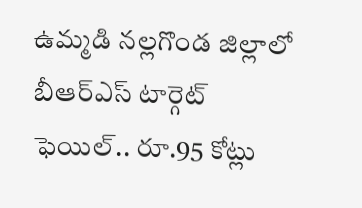ఉమ్మడి నల్లగొండ జిల్లాలో బీఆర్ఎస్ టార్గెట్ ఫెయిల్.. రూ.95 కోట్లు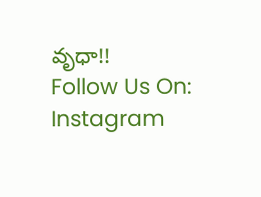వృధా!!
Follow Us On: Instagram